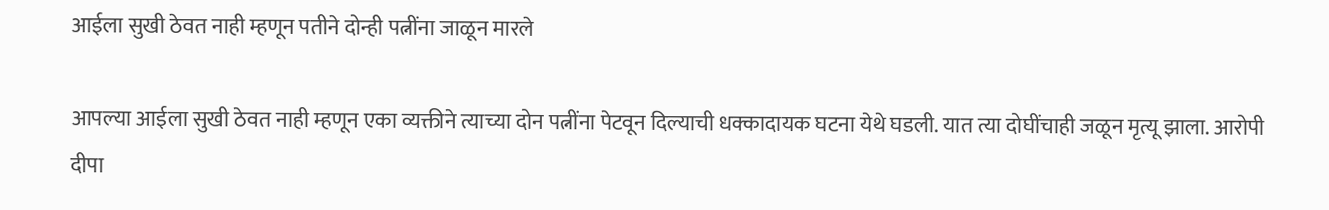आईला सुखी ठेवत नाही म्हणून पतीने दोन्ही पत्नींना जाळून मारले

आपल्या आईला सुखी ठेवत नाही म्हणून एका व्यक्तीने त्याच्या दोन पत्नींना पेटवून दिल्याची धक्कादायक घटना येथे घडली. यात त्या दोघींचाही जळून मृत्यू झाला. आरोपी दीपा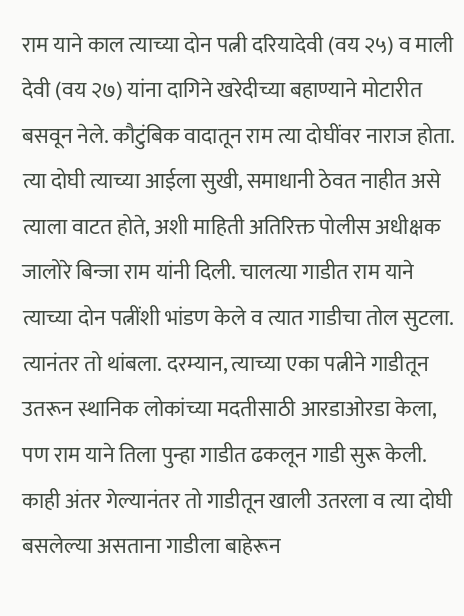राम याने काल त्याच्या दोन पत्नी दरियादेवी (वय २५) व माली देवी (वय २७) यांना दागिने खरेदीच्या बहाण्याने मोटारीत बसवून नेले. कौटुंबिक वादातून राम त्या दोघींवर नाराज होता. त्या दोघी त्याच्या आईला सुखी, समाधानी ठेवत नाहीत असे त्याला वाटत होते, अशी माहिती अतिरिक्त पोलीस अधीक्षक जालोरे बिन्जा राम यांनी दिली. चालत्या गाडीत राम याने त्याच्या दोन पत्नींशी भांडण केले व त्यात गाडीचा तोल सुटला. त्यानंतर तो थांबला. दरम्यान, त्याच्या एका पत्नीने गाडीतून उतरून स्थानिक लोकांच्या मदतीसाठी आरडाओरडा केला, पण राम याने तिला पुन्हा गाडीत ढकलून गाडी सुरू केली. काही अंतर गेल्यानंतर तो गाडीतून खाली उतरला व त्या दोघी बसलेल्या असताना गाडीला बाहेरून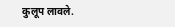कुलूप लावले.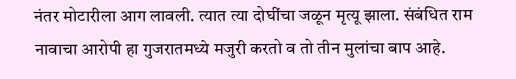नंतर मोटारीला आग लावली. त्यात त्या दोघींचा जळून मृत्यू झाला. संबंधित राम नावाचा आरोपी हा गुजरातमध्ये मजुरी करतो व तो तीन मुलांचा बाप आहे.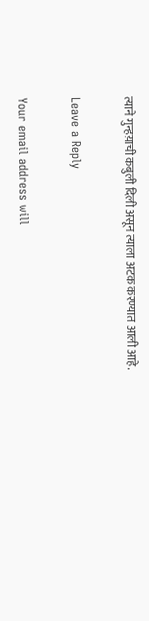त्याने गुन्हय़ाची कबुली दिली असून त्याला अटक करण्यात आली आहे.

Leave a Reply

Your email address will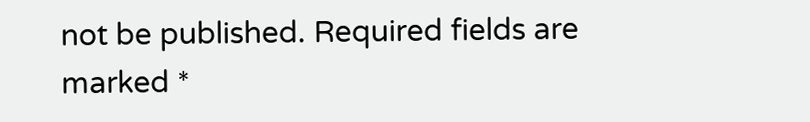not be published. Required fields are marked *